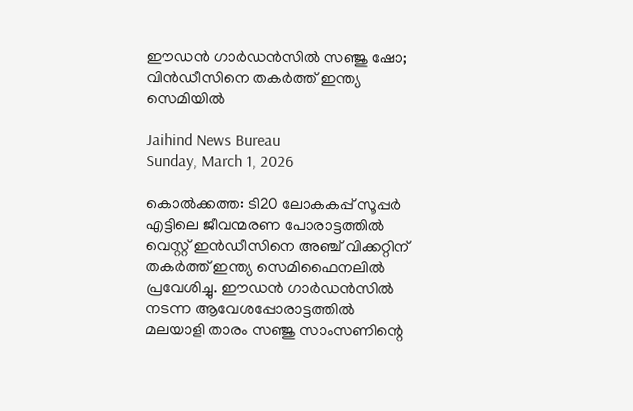ഈഡന്‍ ഗാര്‍ഡന്‍സില്‍ സഞ്ജു ഷോ; വിന്‍ഡീസിനെ തകര്‍ത്ത് ഇന്ത്യ സെമിയില്‍

Jaihind News Bureau
Sunday, March 1, 2026

കൊല്‍ക്കത്ത: ടി20 ലോകകപ്പ് സൂപ്പര്‍ എട്ടിലെ ജീവന്മരണ പോരാട്ടത്തില്‍ വെസ്റ്റ് ഇന്‍ഡീസിനെ അഞ്ച് വിക്കറ്റിന് തകര്‍ത്ത് ഇന്ത്യ സെമിഫൈനലില്‍ പ്രവേശിച്ചു. ഈഡന്‍ ഗാര്‍ഡന്‍സില്‍ നടന്ന ആവേശപ്പോരാട്ടത്തില്‍ മലയാളി താരം സഞ്ജു സാംസണിന്റെ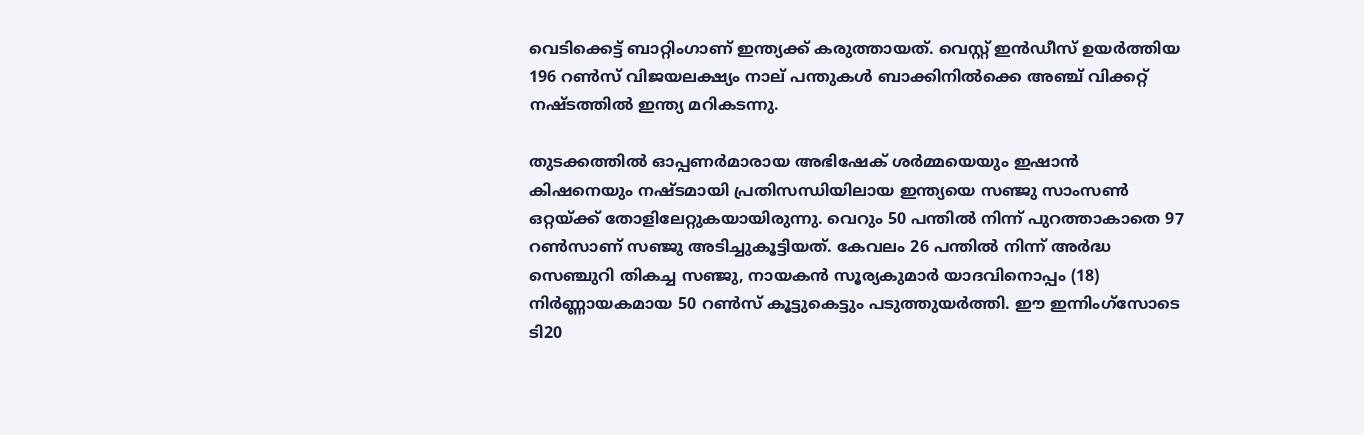വെടിക്കെട്ട് ബാറ്റിംഗാണ് ഇന്ത്യക്ക് കരുത്തായത്. വെസ്റ്റ് ഇന്‍ഡീസ് ഉയര്‍ത്തിയ 196 റണ്‍സ് വിജയലക്ഷ്യം നാല് പന്തുകള്‍ ബാക്കിനില്‍ക്കെ അഞ്ച് വിക്കറ്റ് നഷ്ടത്തില്‍ ഇന്ത്യ മറികടന്നു.

തുടക്കത്തില്‍ ഓപ്പണര്‍മാരായ അഭിഷേക് ശര്‍മ്മയെയും ഇഷാന്‍ കിഷനെയും നഷ്ടമായി പ്രതിസന്ധിയിലായ ഇന്ത്യയെ സഞ്ജു സാംസണ്‍ ഒറ്റയ്ക്ക് തോളിലേറ്റുകയായിരുന്നു. വെറും 50 പന്തില്‍ നിന്ന് പുറത്താകാതെ 97 റണ്‍സാണ് സഞ്ജു അടിച്ചുകൂട്ടിയത്. കേവലം 26 പന്തില്‍ നിന്ന് അര്‍ദ്ധ സെഞ്ചുറി തികച്ച സഞ്ജു, നായകന്‍ സൂര്യകുമാര്‍ യാദവിനൊപ്പം (18) നിര്‍ണ്ണായകമായ 50 റണ്‍സ് കൂട്ടുകെട്ടും പടുത്തുയര്‍ത്തി. ഈ ഇന്നിംഗ്‌സോടെ ടി20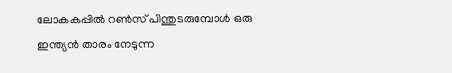ലോകകപ്പില്‍ റണ്‍സ് പിന്തുടരുമ്പോള്‍ ഒരു ഇന്ത്യന്‍ താരം നേടുന്ന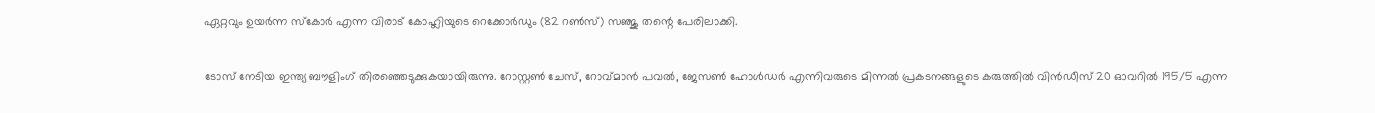ഏറ്റവും ഉയര്‍ന്ന സ്‌കോര്‍ എന്ന വിരാട് കോഹ്ലിയുടെ റെക്കോര്‍ഡും (82 റണ്‍സ്) സഞ്ജു തന്റെ പേരിലാക്കി.

ടോസ് നേടിയ ഇന്ത്യ ബൗളിംഗ് തിരഞ്ഞെടുക്കുകയായിരുന്നു. റോസ്റ്റണ്‍ ചേസ്, റോവ്മാന്‍ പവല്‍, ജേസണ്‍ ഹോള്‍ഡര്‍ എന്നിവരുടെ മിന്നല്‍ പ്രകടനങ്ങളുടെ കരുത്തില്‍ വിന്‍ഡീസ് 20 ഓവറില്‍ 195/5 എന്ന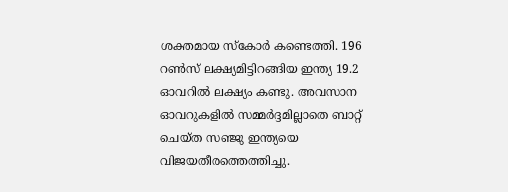ശക്തമായ സ്‌കോര്‍ കണ്ടെത്തി. 196 റണ്‍സ് ലക്ഷ്യമിട്ടിറങ്ങിയ ഇന്ത്യ 19.2 ഓവറില്‍ ലക്ഷ്യം കണ്ടു. അവസാന ഓവറുകളില്‍ സമ്മര്‍ദ്ദമില്ലാതെ ബാറ്റ് ചെയ്ത സഞ്ജു ഇന്ത്യയെ വിജയതീരത്തെത്തിച്ചു.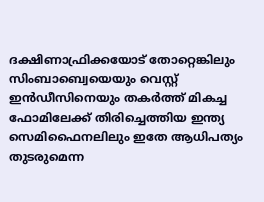ദക്ഷിണാഫ്രിക്കയോട് തോറ്റെങ്കിലും സിംബാബ്വെയെയും വെസ്റ്റ് ഇന്‍ഡീസിനെയും തകര്‍ത്ത് മികച്ച ഫോമിലേക്ക് തിരിച്ചെത്തിയ ഇന്ത്യ സെമിഫൈനലിലും ഇതേ ആധിപത്യം തുടരുമെന്ന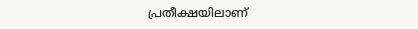പ്രതീക്ഷയിലാണ്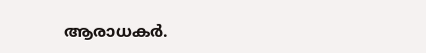ആരാധകര്‍.